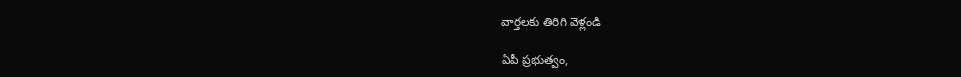వార్తలకు తిరిగి వెళ్లండి

ఏపీ ప్రభుత్వం,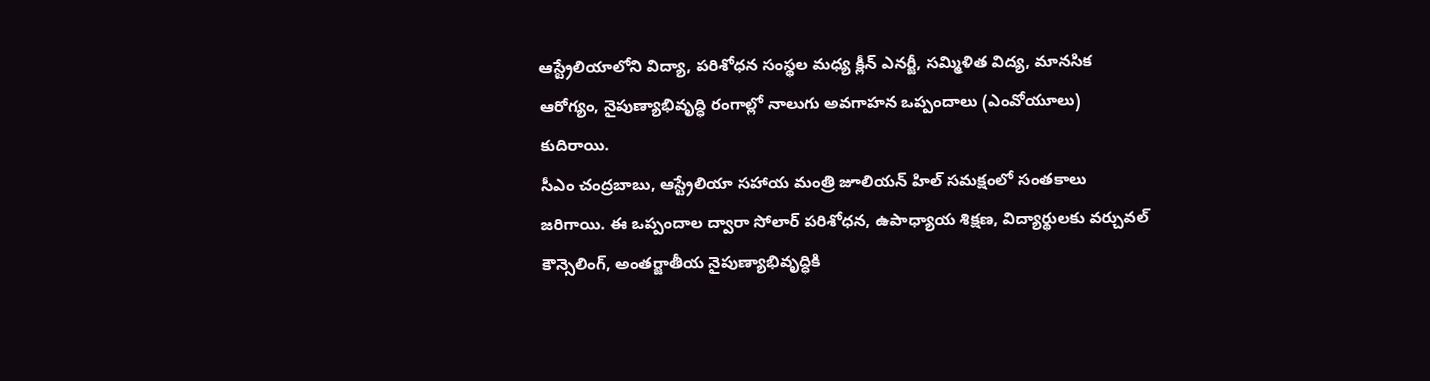ఆస్ట్రేలియాలోని విద్యా, పరిశోధన సంస్థల మధ్య క్లీన్ ఎనర్జీ, సమ్మిళిత విద్య, మానసిక ఆరోగ్యం, నైపుణ్యాభివృద్ధి రంగాల్లో నాలుగు అవగాహన ఒప్పందాలు (ఎంవోయూలు) కుదిరాయి.
సీఎం చంద్రబాబు, ఆస్ట్రేలియా సహాయ మంత్రి జూలియన్ హిల్ సమక్షంలో సంతకాలు జరిగాయి. ఈ ఒప్పందాల ద్వారా సోలార్ పరిశోధన, ఉపాధ్యాయ శిక్షణ, విద్యార్థులకు వర్చువల్ కౌన్సెలింగ్, అంతర్జాతీయ నైపుణ్యాభివృద్ధికి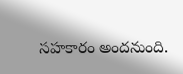సహకారం అందనుంది.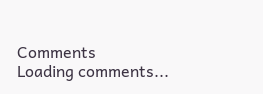Comments
Loading comments...